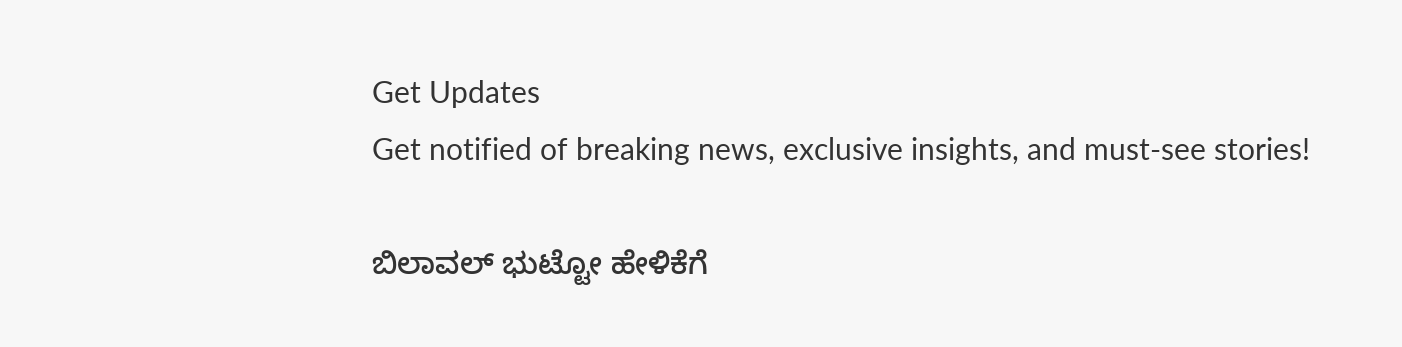Get Updates
Get notified of breaking news, exclusive insights, and must-see stories!

ಬಿಲಾವಲ್ ಭುಟ್ಟೋ ಹೇಳಿಕೆಗೆ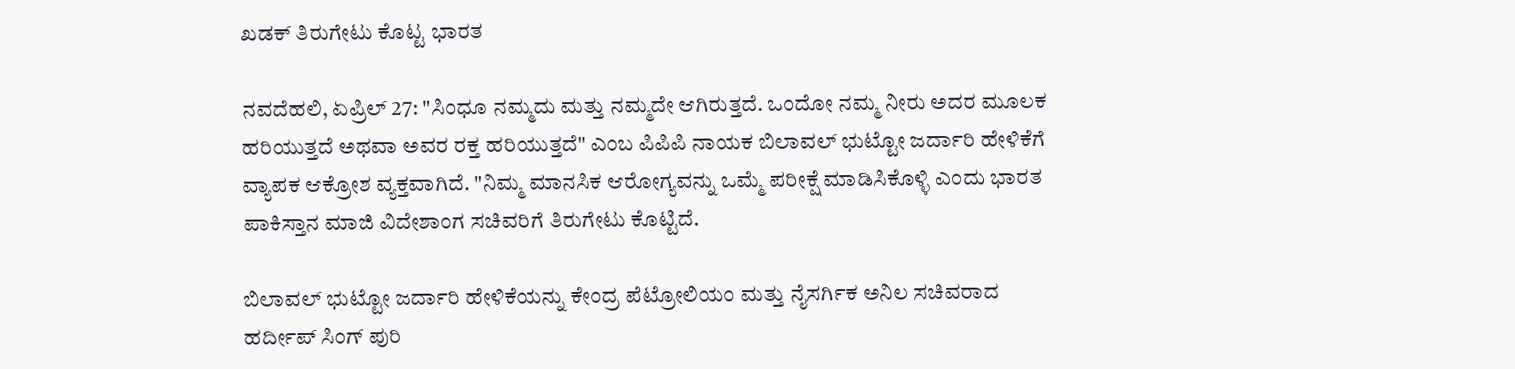ಖಡಕ್ ತಿರುಗೇಟು ಕೊಟ್ಟ ಭಾರತ

ನವದೆಹಲಿ, ಏಪ್ರಿಲ್ 27: "ಸಿಂಧೂ ನಮ್ಮದು ಮತ್ತು ನಮ್ಮದೇ ಆಗಿರುತ್ತದೆ. ಒಂದೋ ನಮ್ಮ ನೀರು ಅದರ ಮೂಲಕ ಹರಿಯುತ್ತದೆ ಅಥವಾ ಅವರ ರಕ್ತ ಹರಿಯುತ್ತದೆ" ಎಂಬ ಪಿಪಿಪಿ ನಾಯಕ ಬಿಲಾವಲ್ ಭುಟ್ಟೋ ಜರ್ದಾರಿ ಹೇಳಿಕೆಗೆ ವ್ಯಾಪಕ ಆಕ್ರೋಶ ವ್ಯಕ್ತವಾಗಿದೆ. "ನಿಮ್ಮ ಮಾನಸಿಕ ಆರೋಗ್ಯವನ್ನು ಒಮ್ಮೆ ಪರೀಕ್ಷೆ ಮಾಡಿಸಿಕೊಳ್ಳಿ ಎಂದು ಭಾರತ ಪಾಕಿಸ್ತಾನ ಮಾಜಿ ವಿದೇಶಾಂಗ ಸಚಿವರಿಗೆ ತಿರುಗೇಟು ಕೊಟ್ಟಿದೆ.

ಬಿಲಾವಲ್ ಭುಟ್ಟೋ ಜರ್ದಾರಿ ಹೇಳಿಕೆಯನ್ನು ಕೇಂದ್ರ ಪೆಟ್ರೋಲಿಯಂ ಮತ್ತು ನೈಸರ್ಗಿಕ ಅನಿಲ ಸಚಿವರಾದ ಹರ್ದೀಪ್ ಸಿಂಗ್ ಪುರಿ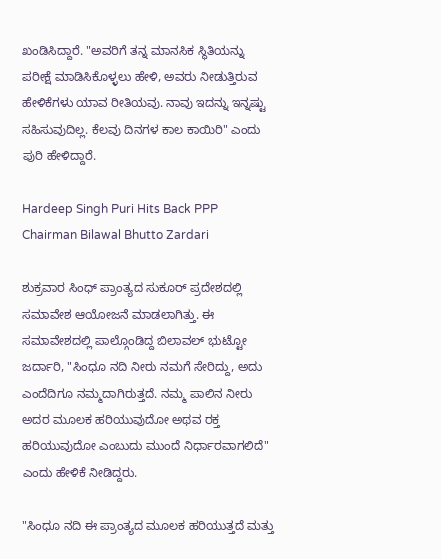ಖಂಡಿಸಿದ್ದಾರೆ. "ಅವರಿಗೆ ತನ್ನ ಮಾನಸಿಕ ಸ್ಥಿತಿಯನ್ನು ಪರೀಕ್ಷೆ ಮಾಡಿಸಿಕೊಳ್ಳಲು ಹೇಳಿ, ಅವರು ನೀಡುತ್ತಿರುವ ಹೇಳಿಕೆಗಳು ಯಾವ ರೀತಿಯವು. ನಾವು ಇದನ್ನು ಇನ್ನಷ್ಟು ಸಹಿಸುವುದಿಲ್ಲ. ಕೆಲವು ದಿನಗಳ ಕಾಲ ಕಾಯಿರಿ" ಎಂದು ಪುರಿ ಹೇಳಿದ್ದಾರೆ.

Hardeep Singh Puri Hits Back PPP Chairman Bilawal Bhutto Zardari

ಶುಕ್ರವಾರ ಸಿಂಧ್ ಪ್ರಾಂತ್ಯದ ಸುಕೂರ್ ಪ್ರದೇಶದಲ್ಲಿ ಸಮಾವೇಶ ಆಯೋಜನೆ ಮಾಡಲಾಗಿತ್ತು. ಈ ಸಮಾವೇಶದಲ್ಲಿ ಪಾಲ್ಗೊಂಡಿದ್ದ ಬಿಲಾವಲ್ ಭುಟ್ಟೋ ಜರ್ದಾರಿ, "ಸಿಂಧೂ ನದಿ ನೀರು ನಮಗೆ ಸೇರಿದ್ದು, ಅದು ಎಂದೆದಿಗೂ ನಮ್ಮದಾಗಿರುತ್ತದೆ. ನಮ್ಮ ಪಾಲಿನ ನೀರು ಅದರ ಮೂಲಕ ಹರಿಯುವುದೋ ಅಥವ ರಕ್ತ ಹರಿಯುವುದೋ ಎಂಬುದು ಮುಂದೆ ನಿರ್ಧಾರವಾಗಲಿದೆ" ಎಂದು ಹೇಳಿಕೆ ನೀಡಿದ್ದರು.

"ಸಿಂಧೂ ನದಿ ಈ ಪ್ರಾಂತ್ಯದ ಮೂಲಕ ಹರಿಯುತ್ತದೆ ಮತ್ತು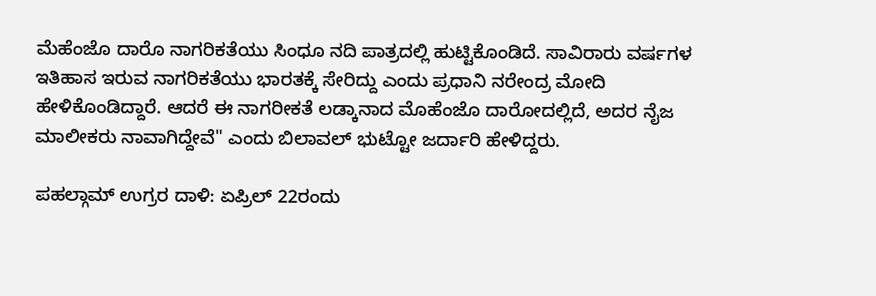ಮೆಹೆಂಜೊ ದಾರೊ ನಾಗರಿಕತೆಯು ಸಿಂಧೂ ನದಿ ಪಾತ್ರದಲ್ಲಿ ಹುಟ್ಟಿಕೊಂಡಿದೆ. ಸಾವಿರಾರು ವರ್ಷಗಳ ಇತಿಹಾಸ ಇರುವ ನಾಗರಿಕತೆಯು ಭಾರತಕ್ಕೆ ಸೇರಿದ್ದು ಎಂದು ಪ್ರಧಾನಿ ನರೇಂದ್ರ ಮೋದಿ ಹೇಳಿಕೊಂಡಿದ್ದಾರೆ. ಆದರೆ ಈ ನಾಗರೀಕತೆ ಲಡ್ಕಾನಾದ ಮೊಹೆಂಜೊ ದಾರೋದಲ್ಲಿದೆ, ಅದರ ನೈಜ ಮಾಲೀಕರು ನಾವಾಗಿದ್ದೇವೆ" ಎಂದು ಬಿಲಾವಲ್ ಭುಟ್ಟೋ ಜರ್ದಾರಿ ಹೇಳಿದ್ದರು.

ಪಹಲ್ಗಾಮ್ ಉಗ್ರರ ದಾಳಿ: ಏಪ್ರಿಲ್ 22ರಂದು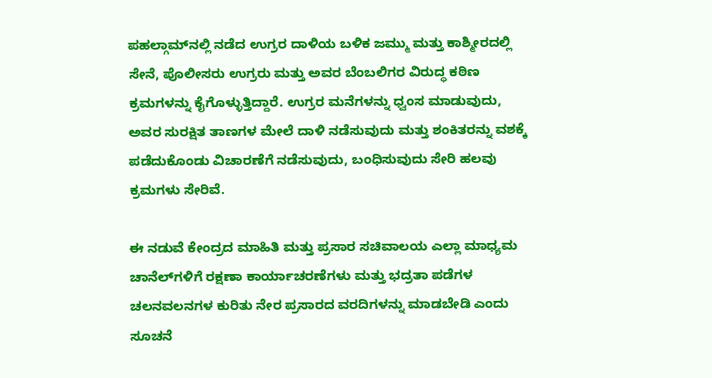ಪಹಲ್ಗಾಮ್‌ನಲ್ಲಿ ನಡೆದ ಉಗ್ರರ ದಾಳಿಯ ಬಳಿಕ ಜಮ್ಮು ಮತ್ತು ಕಾಶ್ಮೀರದಲ್ಲಿ ಸೇನೆ, ಪೊಲೀಸರು ಉಗ್ರರು ಮತ್ತು ಅವರ ಬೆಂಬಲಿಗರ ವಿರುದ್ಧ ಕಠಿಣ ಕ್ರಮಗಳನ್ನು ಕೈಗೊಳ್ಳುತ್ತಿದ್ದಾರೆ. ಉಗ್ರರ ಮನೆಗಳನ್ನು ಧ್ವಂಸ ಮಾಡುವುದು, ಅವರ ಸುರಕ್ಷಿತ ತಾಣಗಳ ಮೇಲೆ ದಾಳಿ ನಡೆಸುವುದು ಮತ್ತು ಶಂಕಿತರನ್ನು ವಶಕ್ಕೆ ಪಡೆದುಕೊಂಡು ವಿಚಾರಣೆಗೆ ನಡೆಸುವುದು, ಬಂಧಿಸುವುದು ಸೇರಿ ಹಲವು ಕ್ರಮಗಳು ಸೇರಿವೆ.

ಈ ನಡುವೆ ಕೇಂದ್ರದ ಮಾಹಿತಿ ಮತ್ತು ಪ್ರಸಾರ ಸಚಿವಾಲಯ ಎಲ್ಲಾ ಮಾಧ್ಯಮ ಚಾನೆಲ್‌ಗಳಿಗೆ ರಕ್ಷಣಾ ಕಾರ್ಯಾಚರಣೆಗಳು ಮತ್ತು ಭದ್ರತಾ ಪಡೆಗಳ ಚಲನವಲನಗಳ ಕುರಿತು ನೇರ ಪ್ರಸಾರದ ವರದಿಗಳನ್ನು ಮಾಡಬೇಡಿ ಎಂದು ಸೂಚನೆ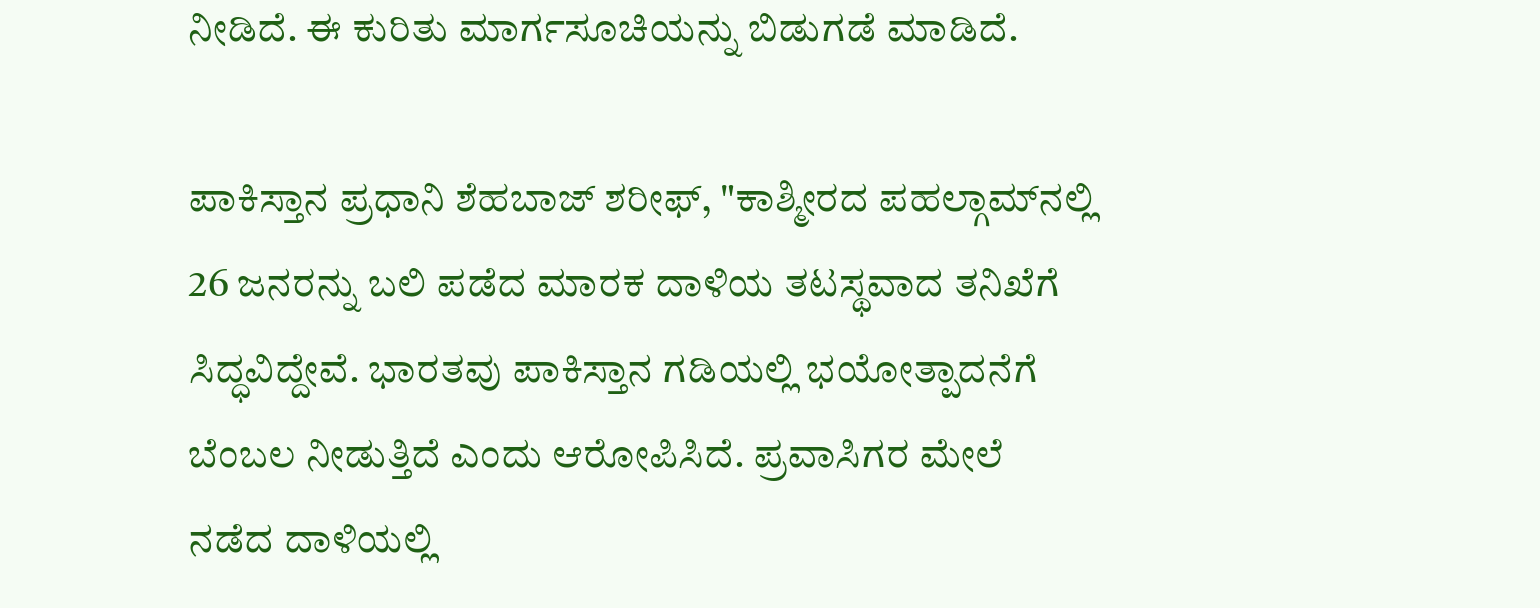ನೀಡಿದೆ. ಈ ಕುರಿತು ಮಾರ್ಗಸೂಚಿಯನ್ನು ಬಿಡುಗಡೆ ಮಾಡಿದೆ.

ಪಾಕಿಸ್ತಾನ ಪ್ರಧಾನಿ ಶೆಹಬಾಜ್ ಶರೀಫ್, "ಕಾಶ್ಮೀರದ ಪಹಲ್ಗಾಮ್‌ನಲ್ಲಿ 26 ಜನರನ್ನು ಬಲಿ ಪಡೆದ ಮಾರಕ ದಾಳಿಯ ತಟಸ್ಥವಾದ ತನಿಖೆಗೆ ಸಿದ್ಧವಿದ್ದೇವೆ. ಭಾರತವು ಪಾಕಿಸ್ತಾನ ಗಡಿಯಲ್ಲಿ ಭಯೋತ್ಪಾದನೆಗೆ ಬೆಂಬಲ ನೀಡುತ್ತಿದೆ ಎಂದು ಆರೋಪಿಸಿದೆ. ಪ್ರವಾಸಿಗರ ಮೇಲೆ ನಡೆದ ದಾಳಿಯಲ್ಲಿ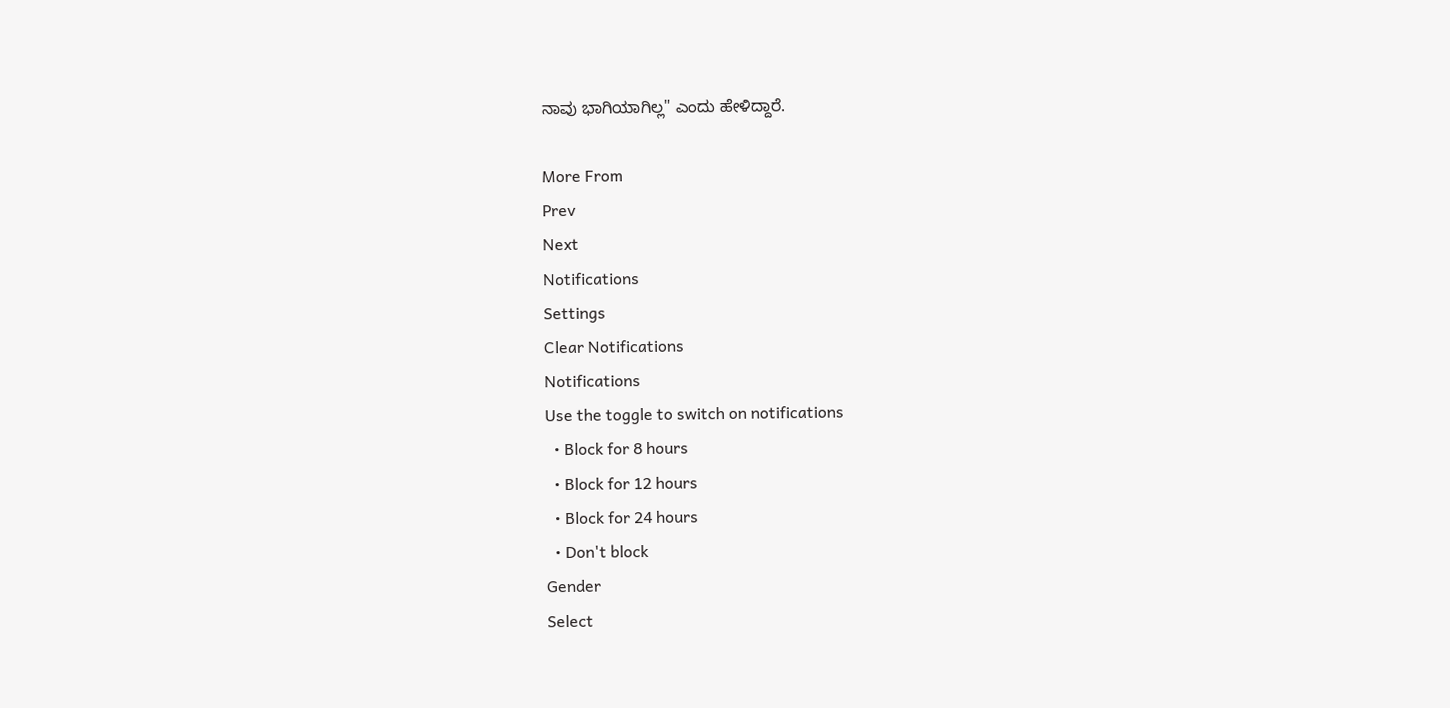ನಾವು ಭಾಗಿಯಾಗಿಲ್ಲ" ಎಂದು ಹೇಳಿದ್ದಾರೆ.

More From
Prev
Next
Notifications
Settings
Clear Notifications
Notifications
Use the toggle to switch on notifications
  • Block for 8 hours
  • Block for 12 hours
  • Block for 24 hours
  • Don't block
Gender
Select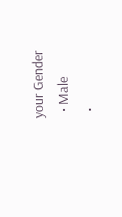your Gender
  • Male
  •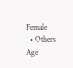Female
  • Others
Age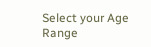Select your Age Range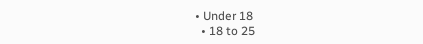• Under 18
  • 18 to 25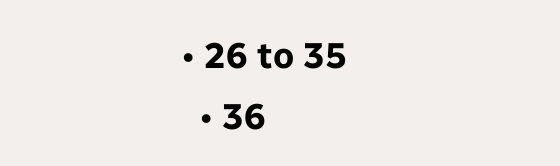• 26 to 35
  • 36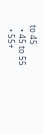to 45
  • 45 to 55
  • 55+